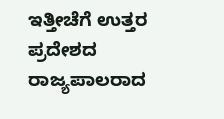ಇತ್ತೀಚೆಗೆ ಉತ್ತರ ಪ್ರದೇಶದ ರಾಜ್ಯಪಾಲರಾದ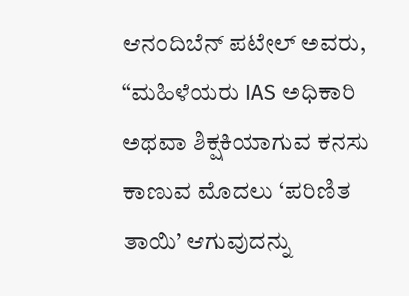ಆನಂದಿಬೆನ್ ಪಟೇಲ್ ಅವರು, “ಮಹಿಳೆಯರು IAS ಅಧಿಕಾರಿ ಅಥವಾ ಶಿಕ್ಷಕಿಯಾಗುವ ಕನಸು ಕಾಣುವ ಮೊದಲು ‘ಪರಿಣಿತ ತಾಯಿ’ ಆಗುವುದನ್ನು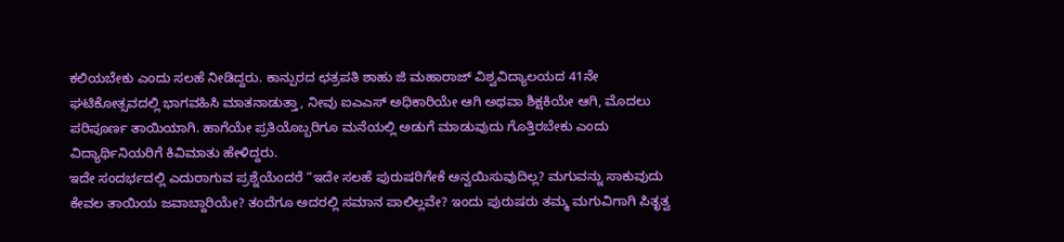ಕಲಿಯಬೇಕು ಎಂದು ಸಲಹೆ ನೀಡಿದ್ದರು. ಕಾನ್ಪುರದ ಛತ್ರಪತಿ ಶಾಹು ಜಿ ಮಹಾರಾಜ್ ವಿಶ್ವವಿದ್ಯಾಲಯದ 41ನೇ ಘಟಿಕೋತ್ಸವದಲ್ಲಿ ಭಾಗವಹಿಸಿ ಮಾತನಾಡುತ್ತಾ, ನೀವು ಐಎಎಸ್ ಅಧಿಕಾರಿಯೇ ಆಗಿ ಅಥವಾ ಶಿಕ್ಷಕಿಯೇ ಆಗಿ, ಮೊದಲು ಪರಿಪೂರ್ಣ ತಾಯಿಯಾಗಿ. ಹಾಗೆಯೇ ಪ್ರತಿಯೊಬ್ಬರಿಗೂ ಮನೆಯಲ್ಲಿ ಅಡುಗೆ ಮಾಡುವುದು ಗೊತ್ತಿರಬೇಕು ಎಂದು ವಿದ್ಯಾರ್ಥಿನಿಯರಿಗೆ ಕಿವಿಮಾತು ಹೇಳಿದ್ದರು.
ಇದೇ ಸಂದರ್ಭದಲ್ಲಿ ಎದುರಾಗುವ ಪ್ರಶ್ನೆಯೆಂದರೆ “ಇದೇ ಸಲಹೆ ಪುರುಷರಿಗೇಕೆ ಅನ್ವಯಿಸುವುದಿಲ್ಲ? ಮಗುವನ್ನು ಸಾಕುವುದು ಕೇವಲ ತಾಯಿಯ ಜವಾಬ್ದಾರಿಯೇ? ತಂದೆಗೂ ಅದರಲ್ಲಿ ಸಮಾನ ಪಾಲಿಲ್ಲವೇ? ಇಂದು ಪುರುಷರು ತಮ್ಮ ಮಗುವಿಗಾಗಿ ಪಿತೃತ್ವ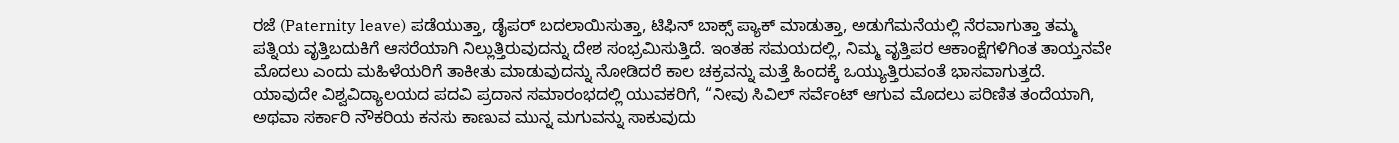ರಜೆ (Paternity leave) ಪಡೆಯುತ್ತಾ, ಡೈಪರ್ ಬದಲಾಯಿಸುತ್ತಾ, ಟಿಫಿನ್ ಬಾಕ್ಸ್ ಪ್ಯಾಕ್ ಮಾಡುತ್ತಾ, ಅಡುಗೆಮನೆಯಲ್ಲಿ ನೆರವಾಗುತ್ತಾ ತಮ್ಮ ಪತ್ನಿಯ ವೃತ್ತಿಬದುಕಿಗೆ ಆಸರೆಯಾಗಿ ನಿಲ್ಲುತ್ತಿರುವುದನ್ನು ದೇಶ ಸಂಭ್ರಮಿಸುತ್ತಿದೆ. ಇಂತಹ ಸಮಯದಲ್ಲಿ, ನಿಮ್ಮ ವೃತ್ತಿಪರ ಆಕಾಂಕ್ಷೆಗಳಿಗಿಂತ ತಾಯ್ತನವೇ ಮೊದಲು ಎಂದು ಮಹಿಳೆಯರಿಗೆ ತಾಕೀತು ಮಾಡುವುದನ್ನು ನೋಡಿದರೆ ಕಾಲ ಚಕ್ರವನ್ನು ಮತ್ತೆ ಹಿಂದಕ್ಕೆ ಒಯ್ಯುತ್ತಿರುವಂತೆ ಭಾಸವಾಗುತ್ತದೆ.
ಯಾವುದೇ ವಿಶ್ವವಿದ್ಯಾಲಯದ ಪದವಿ ಪ್ರದಾನ ಸಮಾರಂಭದಲ್ಲಿ ಯುವಕರಿಗೆ, “ನೀವು ಸಿವಿಲ್ ಸರ್ವೆಂಟ್ ಆಗುವ ಮೊದಲು ಪರಿಣಿತ ತಂದೆಯಾಗಿ, ಅಥವಾ ಸರ್ಕಾರಿ ನೌಕರಿಯ ಕನಸು ಕಾಣುವ ಮುನ್ನ ಮಗುವನ್ನು ಸಾಕುವುದು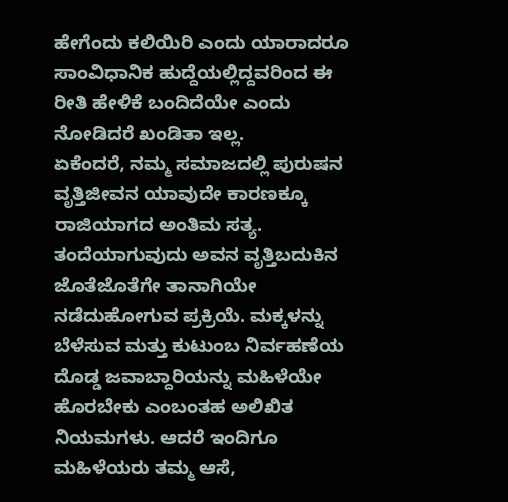ಹೇಗೆಂದು ಕಲಿಯಿರಿ ಎಂದು ಯಾರಾದರೂ ಸಾಂವಿಧಾನಿಕ ಹುದ್ದೆಯಲ್ಲಿದ್ದವರಿಂದ ಈ ರೀತಿ ಹೇಳಿಕೆ ಬಂದಿದೆಯೇ ಎಂದು ನೋಡಿದರೆ ಖಂಡಿತಾ ಇಲ್ಲ.
ಏಕೆಂದರೆ, ನಮ್ಮ ಸಮಾಜದಲ್ಲಿ ಪುರುಷನ ವೃತ್ತಿಜೀವನ ಯಾವುದೇ ಕಾರಣಕ್ಕೂ ರಾಜಿಯಾಗದ ಅಂತಿಮ ಸತ್ಯ. ತಂದೆಯಾಗುವುದು ಅವನ ವೃತ್ತಿಬದುಕಿನ ಜೊತೆಜೊತೆಗೇ ತಾನಾಗಿಯೇ ನಡೆದುಹೋಗುವ ಪ್ರಕ್ರಿಯೆ. ಮಕ್ಕಳನ್ನು ಬೆಳೆಸುವ ಮತ್ತು ಕುಟುಂಬ ನಿರ್ವಹಣೆಯ ದೊಡ್ಡ ಜವಾಬ್ದಾರಿಯನ್ನು ಮಹಿಳೆಯೇ ಹೊರಬೇಕು ಎಂಬಂತಹ ಅಲಿಖಿತ ನಿಯಮಗಳು. ಆದರೆ ಇಂದಿಗೂ ಮಹಿಳೆಯರು ತಮ್ಮ ಆಸೆ,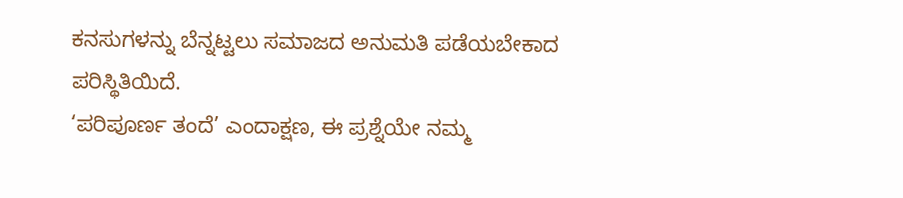ಕನಸುಗಳನ್ನು ಬೆನ್ನಟ್ಟಲು ಸಮಾಜದ ಅನುಮತಿ ಪಡೆಯಬೇಕಾದ ಪರಿಸ್ಥಿತಿಯಿದೆ.
‘ಪರಿಪೂರ್ಣ ತಂದೆ’ ಎಂದಾಕ್ಷಣ, ಈ ಪ್ರಶ್ನೆಯೇ ನಮ್ಮ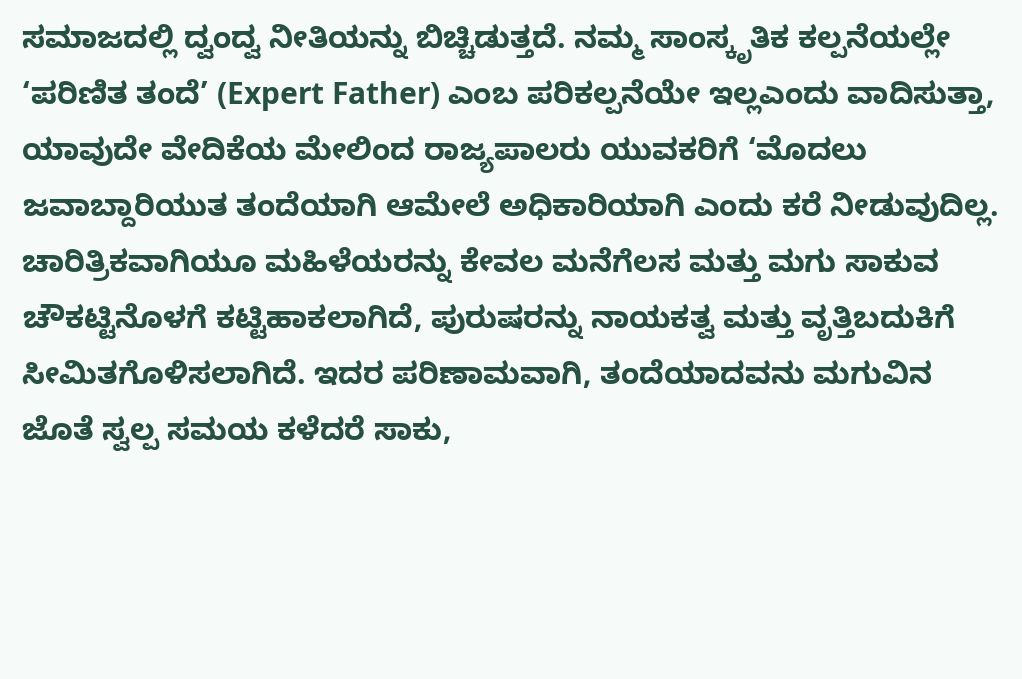ಸಮಾಜದಲ್ಲಿ ದ್ವಂದ್ವ ನೀತಿಯನ್ನು ಬಿಚ್ಚಿಡುತ್ತದೆ. ನಮ್ಮ ಸಾಂಸ್ಕೃತಿಕ ಕಲ್ಪನೆಯಲ್ಲೇ ‘ಪರಿಣಿತ ತಂದೆ’ (Expert Father) ಎಂಬ ಪರಿಕಲ್ಪನೆಯೇ ಇಲ್ಲಎಂದು ವಾದಿಸುತ್ತಾ, ಯಾವುದೇ ವೇದಿಕೆಯ ಮೇಲಿಂದ ರಾಜ್ಯಪಾಲರು ಯುವಕರಿಗೆ ‘ಮೊದಲು ಜವಾಬ್ದಾರಿಯುತ ತಂದೆಯಾಗಿ ಆಮೇಲೆ ಅಧಿಕಾರಿಯಾಗಿ ಎಂದು ಕರೆ ನೀಡುವುದಿಲ್ಲ.
ಚಾರಿತ್ರಿಕವಾಗಿಯೂ ಮಹಿಳೆಯರನ್ನು ಕೇವಲ ಮನೆಗೆಲಸ ಮತ್ತು ಮಗು ಸಾಕುವ ಚೌಕಟ್ಟಿನೊಳಗೆ ಕಟ್ಟಿಹಾಕಲಾಗಿದೆ, ಪುರುಷರನ್ನು ನಾಯಕತ್ವ ಮತ್ತು ವೃತ್ತಿಬದುಕಿಗೆ ಸೀಮಿತಗೊಳಿಸಲಾಗಿದೆ. ಇದರ ಪರಿಣಾಮವಾಗಿ, ತಂದೆಯಾದವನು ಮಗುವಿನ ಜೊತೆ ಸ್ವಲ್ಪ ಸಮಯ ಕಳೆದರೆ ಸಾಕು,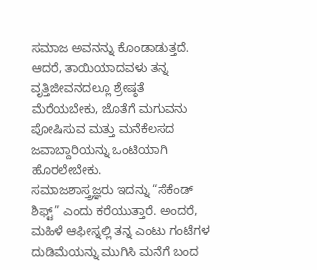ಸಮಾಜ ಅವನನ್ನು ಕೊಂಡಾಡುತ್ತದೆ. ಆದರೆ, ತಾಯಿಯಾದವಳು ತನ್ನ ವೃತ್ತಿಜೀವನದಲ್ಲೂ ಶ್ರೇಷ್ಠತೆ ಮೆರೆಯಬೇಕು, ಜೊತೆಗೆ ಮಗುವನು ಪೋಷಿಸುವ ಮತ್ತು ಮನೆಕೆಲಸದ ಜವಾಬ್ದಾರಿಯನ್ನು ಒಂಟಿಯಾಗಿ ಹೊರಲೇಬೇಕು.
ಸಮಾಜಶಾಸ್ತ್ರಜ್ಞರು ಇದನ್ನು “ಸೆಕೆಂಡ್ ಶಿಫ್ಟ್” ಎಂದು ಕರೆಯುತ್ತಾರೆ. ಅಂದರೆ, ಮಹಿಳೆ ಆಫೀಸ್ನಲ್ಲಿ ತನ್ನ ಎಂಟು ಗಂಟೆಗಳ ದುಡಿಮೆಯನ್ನು ಮುಗಿಸಿ ಮನೆಗೆ ಬಂದ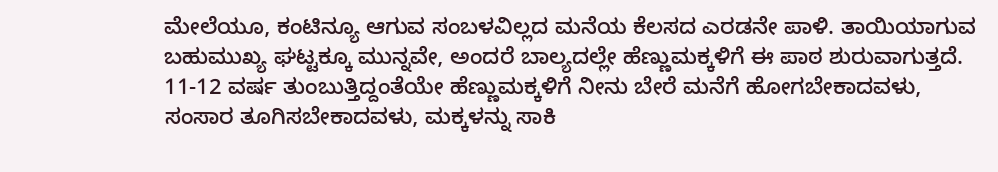ಮೇಲೆಯೂ, ಕಂಟಿನ್ಯೂ ಆಗುವ ಸಂಬಳವಿಲ್ಲದ ಮನೆಯ ಕೆಲಸದ ಎರಡನೇ ಪಾಳಿ. ತಾಯಿಯಾಗುವ ಬಹುಮುಖ್ಯ ಘಟ್ಟಕ್ಕೂ ಮುನ್ನವೇ, ಅಂದರೆ ಬಾಲ್ಯದಲ್ಲೇ ಹೆಣ್ಣುಮಕ್ಕಳಿಗೆ ಈ ಪಾಠ ಶುರುವಾಗುತ್ತದೆ. 11-12 ವರ್ಷ ತುಂಬುತ್ತಿದ್ದಂತೆಯೇ ಹೆಣ್ಣುಮಕ್ಕಳಿಗೆ ನೀನು ಬೇರೆ ಮನೆಗೆ ಹೋಗಬೇಕಾದವಳು, ಸಂಸಾರ ತೂಗಿಸಬೇಕಾದವಳು, ಮಕ್ಕಳನ್ನು ಸಾಕಿ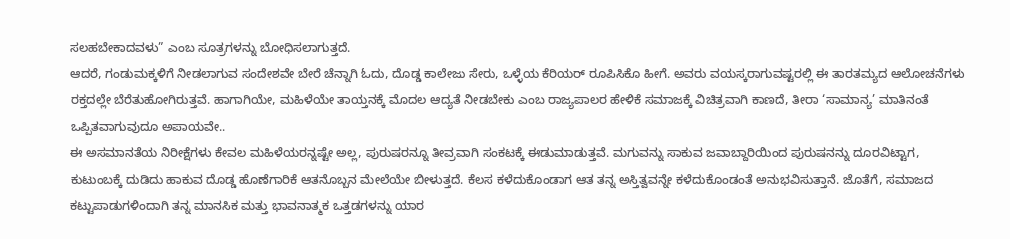ಸಲಹಬೇಕಾದವಳು” ಎಂಬ ಸೂತ್ರಗಳನ್ನು ಬೋಧಿಸಲಾಗುತ್ತದೆ.
ಆದರೆ, ಗಂಡುಮಕ್ಕಳಿಗೆ ನೀಡಲಾಗುವ ಸಂದೇಶವೇ ಬೇರೆ ಚೆನ್ನಾಗಿ ಓದು, ದೊಡ್ಡ ಕಾಲೇಜು ಸೇರು, ಒಳ್ಳೆಯ ಕೆರಿಯರ್ ರೂಪಿಸಿಕೊ ಹೀಗೆ. ಅವರು ವಯಸ್ಕರಾಗುವಷ್ಟರಲ್ಲಿ ಈ ತಾರತಮ್ಯದ ಆಲೋಚನೆಗಳು ರಕ್ತದಲ್ಲೇ ಬೆರೆತುಹೋಗಿರುತ್ತವೆ. ಹಾಗಾಗಿಯೇ, ಮಹಿಳೆಯೇ ತಾಯ್ತನಕ್ಕೆ ಮೊದಲ ಆದ್ಯತೆ ನೀಡಬೇಕು ಎಂಬ ರಾಜ್ಯಪಾಲರ ಹೇಳಿಕೆ ಸಮಾಜಕ್ಕೆ ವಿಚಿತ್ರವಾಗಿ ಕಾಣದೆ, ತೀರಾ ‘ಸಾಮಾನ್ಯ’ ಮಾತಿನಂತೆ ಒಪ್ಪಿತವಾಗುವುದೂ ಅಪಾಯವೇ..
ಈ ಅಸಮಾನತೆಯ ನಿರೀಕ್ಷೆಗಳು ಕೇವಲ ಮಹಿಳೆಯರನ್ನಷ್ಟೇ ಅಲ್ಲ, ಪುರುಷರನ್ನೂ ತೀವ್ರವಾಗಿ ಸಂಕಟಕ್ಕೆ ಈಡುಮಾಡುತ್ತವೆ. ಮಗುವನ್ನು ಸಾಕುವ ಜವಾಬ್ದಾರಿಯಿಂದ ಪುರುಷನನ್ನು ದೂರವಿಟ್ಟಾಗ, ಕುಟುಂಬಕ್ಕೆ ದುಡಿದು ಹಾಕುವ ದೊಡ್ಡ ಹೊಣೆಗಾರಿಕೆ ಆತನೊಬ್ಬನ ಮೇಲೆಯೇ ಬೀಳುತ್ತದೆ. ಕೆಲಸ ಕಳೆದುಕೊಂಡಾಗ ಆತ ತನ್ನ ಅಸ್ತಿತ್ವವನ್ನೇ ಕಳೆದುಕೊಂಡಂತೆ ಅನುಭವಿಸುತ್ತಾನೆ. ಜೊತೆಗೆ, ಸಮಾಜದ ಕಟ್ಟುಪಾಡುಗಳಿಂದಾಗಿ ತನ್ನ ಮಾನಸಿಕ ಮತ್ತು ಭಾವನಾತ್ಮಕ ಒತ್ತಡಗಳನ್ನು ಯಾರ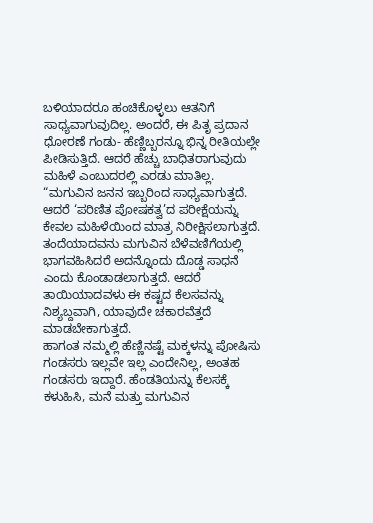ಬಳಿಯಾದರೂ ಹಂಚಿಕೊಳ್ಳಲು ಆತನಿಗೆ ಸಾಧ್ಯವಾಗುವುದಿಲ್ಲ. ಅಂದರೆ, ಈ ಪಿತೃ ಪ್ರದಾನ ಧೋರಣೆ ಗಂಡು- ಹೆಣ್ಣಿಬ್ಬರನ್ನೂ ಭಿನ್ನ ರೀತಿಯಲ್ಲೇ ಪೀಡಿಸುತ್ತಿದೆ. ಆದರೆ ಹೆಚ್ಚು ಬಾಧಿತರಾಗುವುದು ಮಹಿಳೆ ಎಂಬುದರಲ್ಲಿ ಎರಡು ಮಾತಿಲ್ಲ.
“ಮಗುವಿನ ಜನನ ಇಬ್ಬರಿಂದ ಸಾಧ್ಯವಾಗುತ್ತದೆ. ಆದರೆ ‘ಪರಿಣಿತ ಪೋಷಕತ್ವ’ದ ಪರೀಕ್ಷೆಯನ್ನು ಕೇವಲ ಮಹಿಳೆಯಿಂದ ಮಾತ್ರ ನಿರೀಕ್ಷಿಸಲಾಗುತ್ತದೆ. ತಂದೆಯಾದವನು ಮಗುವಿನ ಬೆಳೆವಣಿಗೆಯಲ್ಲಿ ಭಾಗವಹಿಸಿದರೆ ಅದನ್ನೊಂದು ದೊಡ್ಡ ಸಾಧನೆ ಎಂದು ಕೊಂಡಾಡಲಾಗುತ್ತದೆ. ಆದರೆ ತಾಯಿಯಾದವಳು ಈ ಕಷ್ಟದ ಕೆಲಸವನ್ನು ನಿಶ್ಯಬ್ದವಾಗಿ, ಯಾವುದೇ ಚಕಾರವೆತ್ತದೆ ಮಾಡಬೇಕಾಗುತ್ತದೆ.
ಹಾಗಂತ ನಮ್ಮಲ್ಲಿ ಹೆಣ್ಣಿನಷ್ಟೆ ಮಕ್ಕಳನ್ನು ಪೋಷಿಸು ಗಂಡಸರು ಇಲ್ಲವೇ ಇಲ್ಲ ಎಂದೇನಿಲ್ಲ, ಅಂತಹ ಗಂಡಸರು ಇದ್ದಾರೆ. ಹೆಂಡತಿಯನ್ನು ಕೆಲಸಕ್ಕೆ ಕಳುಹಿಸಿ, ಮನೆ ಮತ್ತು ಮಗುವಿನ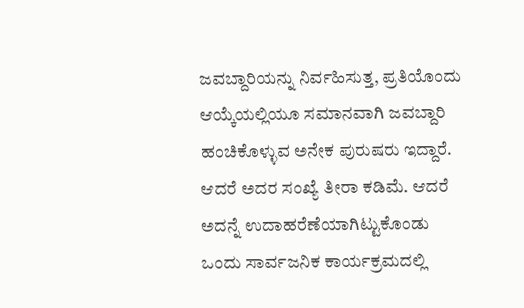ಜವಬ್ದಾರಿಯನ್ನು ನಿರ್ವಹಿಸುತ್ತ, ಪ್ರತಿಯೊಂದು ಆಯ್ಕೆಯಲ್ಲಿಯೂ ಸಮಾನವಾಗಿ ಜವಬ್ದಾರಿ ಹಂಚಿಕೊಳ್ಳುವ ಅನೇಕ ಪುರುಷರು ಇದ್ದಾರೆ. ಆದರೆ ಅದರ ಸಂಖ್ಯೆ ತೀರಾ ಕಡಿಮೆ. ಆದರೆ ಅದನ್ನೆ ಉದಾಹರೆಣೆಯಾಗಿಟ್ಟುಕೊಂಡು ಒಂದು ಸಾರ್ವಜನಿಕ ಕಾರ್ಯಕ್ರಮದಲ್ಲಿ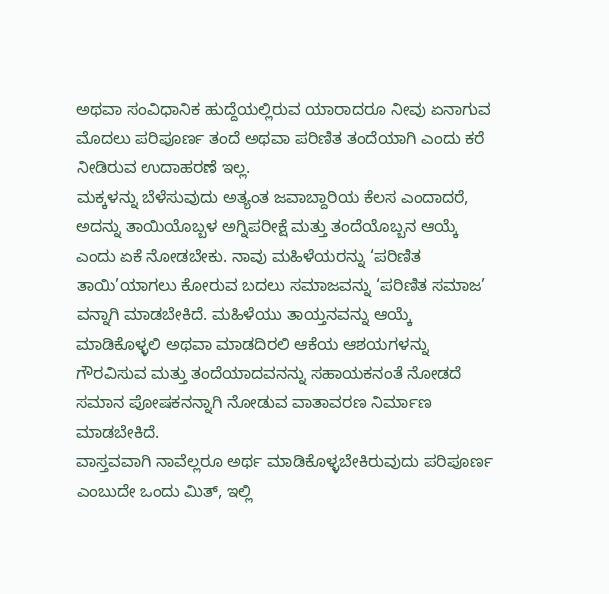ಅಥವಾ ಸಂವಿಧಾನಿಕ ಹುದ್ದೆಯಲ್ಲಿರುವ ಯಾರಾದರೂ ನೀವು ಏನಾಗುವ ಮೊದಲು ಪರಿಪೂರ್ಣ ತಂದೆ ಅಥವಾ ಪರಿಣಿತ ತಂದೆಯಾಗಿ ಎಂದು ಕರೆ ನೀಡಿರುವ ಉದಾಹರಣೆ ಇಲ್ಲ.
ಮಕ್ಕಳನ್ನು ಬೆಳೆಸುವುದು ಅತ್ಯಂತ ಜವಾಬ್ದಾರಿಯ ಕೆಲಸ ಎಂದಾದರೆ, ಅದನ್ನು ತಾಯಿಯೊಬ್ಬಳ ಅಗ್ನಿಪರೀಕ್ಷೆ ಮತ್ತು ತಂದೆಯೊಬ್ಬನ ಆಯ್ಕೆ ಎಂದು ಏಕೆ ನೋಡಬೇಕು. ನಾವು ಮಹಿಳೆಯರನ್ನು ‘ಪರಿಣಿತ ತಾಯಿ’ಯಾಗಲು ಕೋರುವ ಬದಲು ಸಮಾಜವನ್ನು ‘ಪರಿಣಿತ ಸಮಾಜ’ ವನ್ನಾಗಿ ಮಾಡಬೇಕಿದೆ. ಮಹಿಳೆಯು ತಾಯ್ತನವನ್ನು ಆಯ್ಕೆ ಮಾಡಿಕೊಳ್ಳಲಿ ಅಥವಾ ಮಾಡದಿರಲಿ ಆಕೆಯ ಆಶಯಗಳನ್ನು ಗೌರವಿಸುವ ಮತ್ತು ತಂದೆಯಾದವನನ್ನು ಸಹಾಯಕನಂತೆ ನೋಡದೆ ಸಮಾನ ಪೋಷಕನನ್ನಾಗಿ ನೋಡುವ ವಾತಾವರಣ ನಿರ್ಮಾಣ ಮಾಡಬೇಕಿದೆ.
ವಾಸ್ತವವಾಗಿ ನಾವೆಲ್ಲರೂ ಅರ್ಥ ಮಾಡಿಕೊಳ್ಳಬೇಕಿರುವುದು ಪರಿಪೂರ್ಣ ಎಂಬುದೇ ಒಂದು ಮಿತ್, ಇಲ್ಲಿ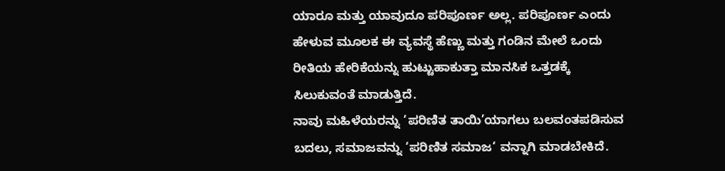ಯಾರೂ ಮತ್ತು ಯಾವುದೂ ಪರಿಪೂರ್ಣ ಅಲ್ಲ. ಪರಿಪೂರ್ಣ ಎಂದು ಹೇಳುವ ಮೂಲಕ ಈ ವ್ಯವಸ್ಥೆ ಹೆಣ್ಣು ಮತ್ತು ಗಂಡಿನ ಮೇಲೆ ಒಂದು ರೀತಿಯ ಹೇರಿಕೆಯನ್ನು ಹುಟ್ಟುಹಾಕುತ್ತಾ ಮಾನಸಿಕ ಒತ್ತಡಕ್ಕೆ ಸಿಲುಕುವಂತೆ ಮಾಡುತ್ತಿದೆ.
ನಾವು ಮಹಿಳೆಯರನ್ನು ‘ಪರಿಣಿತ ತಾಯಿ’ಯಾಗಲು ಬಲವಂತಪಡಿಸುವ ಬದಲು, ಸಮಾಜವನ್ನು ‘ಪರಿಣಿತ ಸಮಾಜ‘ ವನ್ನಾಗಿ ಮಾಡಬೇಕಿದೆ.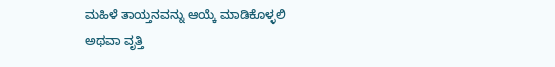ಮಹಿಳೆ ತಾಯ್ತನವನ್ನು ಆಯ್ಕೆ ಮಾಡಿಕೊಳ್ಳಲಿ ಅಥವಾ ವೃತ್ತಿ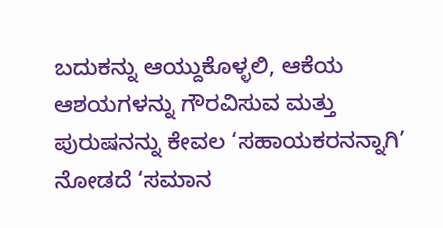ಬದುಕನ್ನು ಆಯ್ದುಕೊಳ್ಳಲಿ, ಆಕೆಯ ಆಶಯಗಳನ್ನು ಗೌರವಿಸುವ ಮತ್ತು ಪುರುಷನನ್ನು ಕೇವಲ ‘ಸಹಾಯಕರನನ್ನಾಗಿ’ ನೋಡದೆ ‘ಸಮಾನ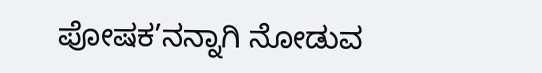ಪೋಷಕ’ನನ್ನಾಗಿ ನೋಡುವ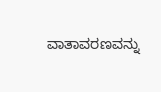ವಾತಾವರಣವನ್ನು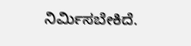ನಿರ್ಮಿಸಬೇಕಿದೆ.